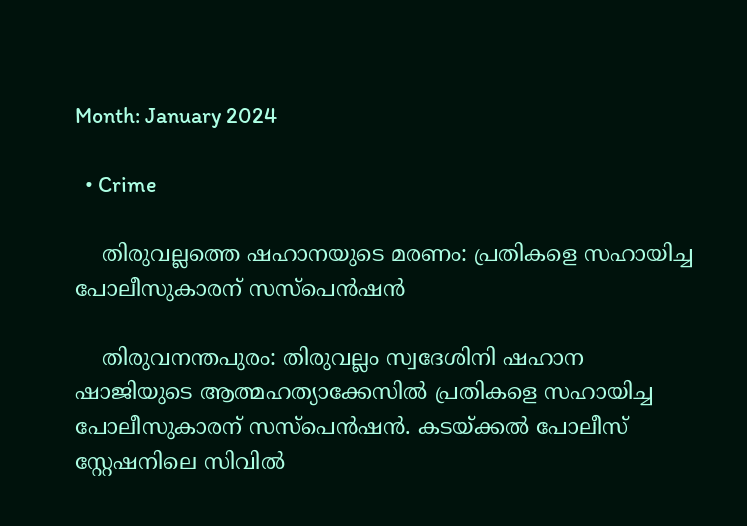Month: January 2024

  • Crime

    തിരുവല്ലത്തെ ഷഹാനയുടെ മരണം: പ്രതികളെ സഹായിച്ച പോലീസുകാരന് സസ്പെന്‍ഷന്‍

    തിരുവനന്തപുരം: തിരുവല്ലം സ്വദേശിനി ഷഹാന ഷാജിയുടെ ആത്മഹത്യാക്കേസില്‍ പ്രതികളെ സഹായിച്ച പോലീസുകാരന് സസ്പെന്‍ഷന്‍. കടയ്ക്കല്‍ പോലീസ് സ്റ്റേഷനിലെ സിവില്‍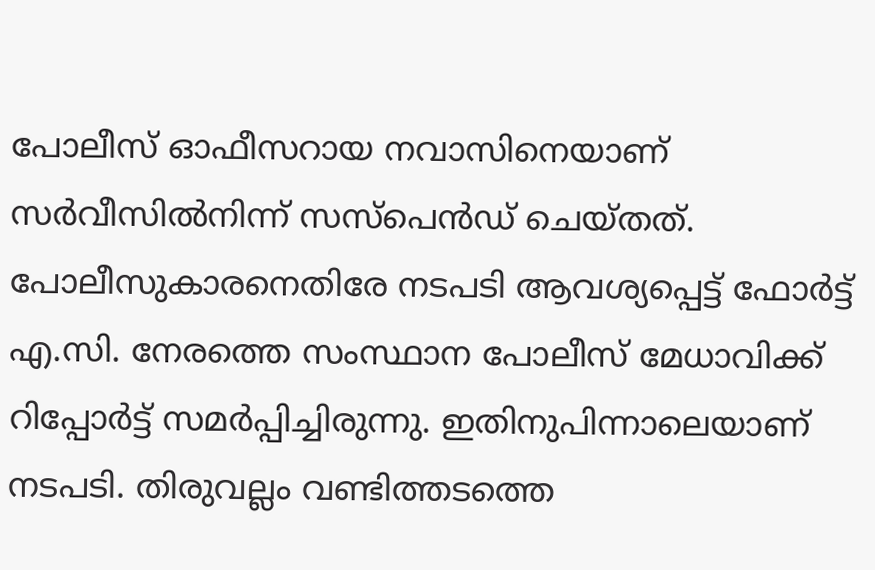പോലീസ് ഓഫീസറായ നവാസിനെയാണ് സര്‍വീസില്‍നിന്ന് സസ്പെന്‍ഡ് ചെയ്തത്. പോലീസുകാരനെതിരേ നടപടി ആവശ്യപ്പെട്ട് ഫോര്‍ട്ട് എ.സി. നേരത്തെ സംസ്ഥാന പോലീസ് മേധാവിക്ക് റിപ്പോര്‍ട്ട് സമര്‍പ്പിച്ചിരുന്നു. ഇതിനുപിന്നാലെയാണ് നടപടി. തിരുവല്ലം വണ്ടിത്തടത്തെ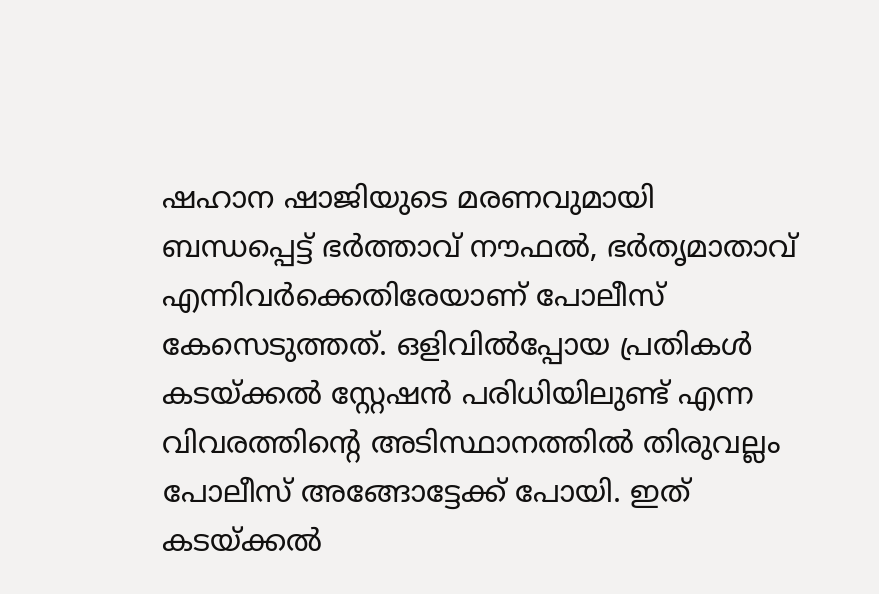ഷഹാന ഷാജിയുടെ മരണവുമായി ബന്ധപ്പെട്ട് ഭര്‍ത്താവ് നൗഫല്‍, ഭര്‍തൃമാതാവ് എന്നിവര്‍ക്കെതിരേയാണ് പോലീസ് കേസെടുത്തത്. ഒളിവില്‍പ്പോയ പ്രതികള്‍ കടയ്ക്കല്‍ സ്റ്റേഷന്‍ പരിധിയിലുണ്ട് എന്ന വിവരത്തിന്റെ അടിസ്ഥാനത്തില്‍ തിരുവല്ലം പോലീസ് അങ്ങോട്ടേക്ക് പോയി. ഇത് കടയ്ക്കല്‍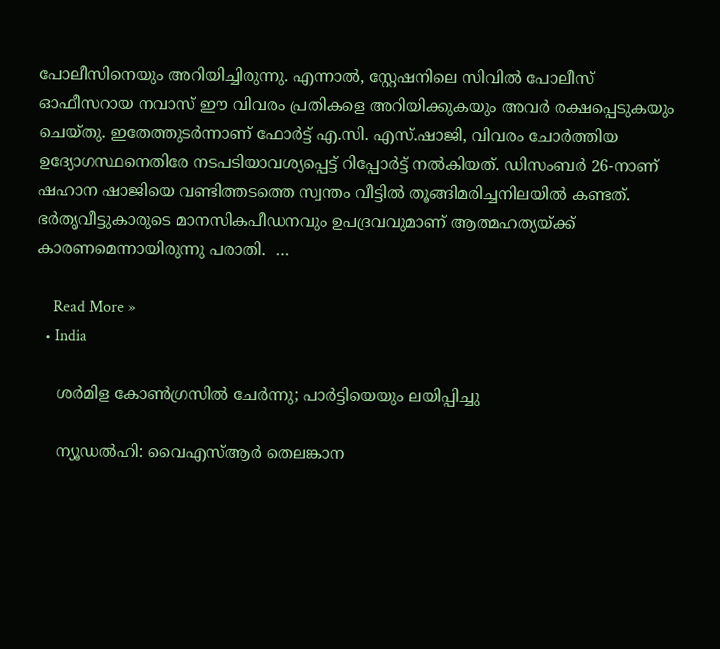പോലീസിനെയും അറിയിച്ചിരുന്നു. എന്നാല്‍, സ്റ്റേഷനിലെ സിവില്‍ പോലീസ് ഓഫീസറായ നവാസ് ഈ വിവരം പ്രതികളെ അറിയിക്കുകയും അവര്‍ രക്ഷപ്പെടുകയും ചെയ്തു. ഇതേത്തുടര്‍ന്നാണ് ഫോര്‍ട്ട് എ.സി. എസ്.ഷാജി, വിവരം ചോര്‍ത്തിയ ഉദ്യോഗസ്ഥനെതിരേ നടപടിയാവശ്യപ്പെട്ട് റിപ്പോര്‍ട്ട് നല്‍കിയത്. ഡിസംബര്‍ 26-നാണ് ഷഹാന ഷാജിയെ വണ്ടിത്തടത്തെ സ്വന്തം വീട്ടില്‍ തൂങ്ങിമരിച്ചനിലയില്‍ കണ്ടത്. ഭര്‍തൃവീട്ടുകാരുടെ മാനസികപീഡനവും ഉപദ്രവവുമാണ് ആത്മഹത്യയ്ക്ക് കാരണമെന്നായിരുന്നു പരാതി.  …

    Read More »
  • India

    ശര്‍മിള കോണ്‍ഗ്രസില്‍ ചേര്‍ന്നു; പാര്‍ട്ടിയെയും ലയിപ്പിച്ചു

    ന്യൂഡല്‍ഹി: വൈഎസ്ആര്‍ തെലങ്കാന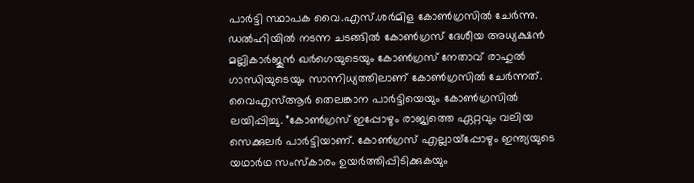പാര്‍ട്ടി സ്ഥാപക വൈ.എസ്.ശര്‍മിള കോണ്‍ഗ്രസില്‍ ചേര്‍ന്നു. ഡല്‍ഹിയില്‍ നടന്ന ചടങ്ങില്‍ കോണ്‍ഗ്രസ് ദേശീയ അധ്യക്ഷന്‍ മല്ലികാര്‍ജുന്‍ ഖര്‍ഗെയുടെയും കോണ്‍ഗ്രസ് നേതാവ് രാഹുല്‍ ഗാന്ധിയുടെയും സാന്നിധ്യത്തിലാണ് കോണ്‍ഗ്രസില്‍ ചേര്‍ന്നത്. വൈഎസ്ആര്‍ തെലങ്കാന പാര്‍ട്ടിയെയും കോണ്‍ഗ്രസില്‍ ലയിപ്പിച്ചു. ”കോണ്‍ഗ്രസ് ഇപ്പോഴും രാജ്യത്തെ ഏറ്റവും വലിയ സെക്കുലര്‍ പാര്‍ട്ടിയാണ്. കോണ്‍ഗ്രസ് എല്ലായ്‌പ്പോഴും ഇന്ത്യയുടെ യഥാര്‍ഥ സംസ്‌കാരം ഉയര്‍ത്തിപ്പിടിക്കുകയും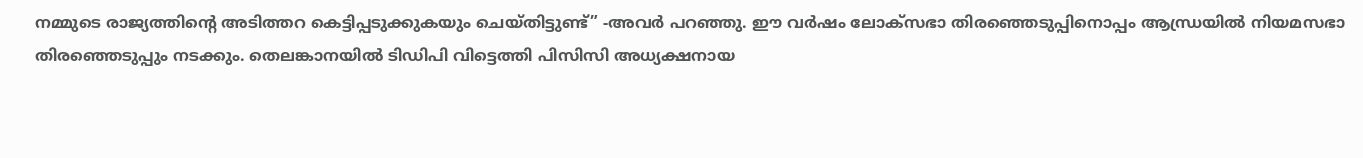നമ്മുടെ രാജ്യത്തിന്റെ അടിത്തറ കെട്ടിപ്പടുക്കുകയും ചെയ്തിട്ടുണ്ട്” -അവര്‍ പറഞ്ഞു. ഈ വര്‍ഷം ലോക്‌സഭാ തിരഞ്ഞെടുപ്പിനൊപ്പം ആന്ധ്രയില്‍ നിയമസഭാ തിരഞ്ഞെടുപ്പും നടക്കും. തെലങ്കാനയില്‍ ടിഡിപി വിട്ടെത്തി പിസിസി അധ്യക്ഷനായ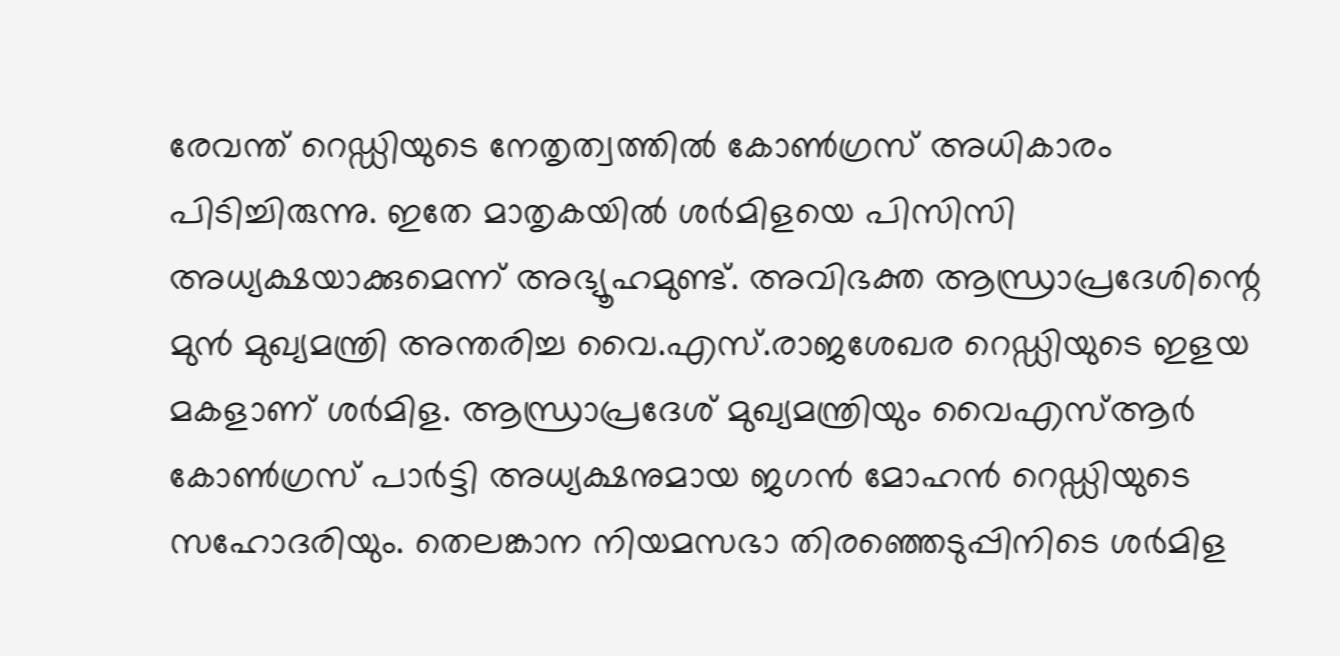രേവന്ത് റെഡ്ഡിയുടെ നേതൃത്വത്തില്‍ കോണ്‍ഗ്രസ് അധികാരം പിടിച്ചിരുന്നു. ഇതേ മാതൃകയില്‍ ശര്‍മിളയെ പിസിസി അധ്യക്ഷയാക്കുമെന്ന് അഭ്യൂഹമുണ്ട്. അവിഭക്ത ആന്ധ്രാപ്രദേശിന്റെ മുന്‍ മുഖ്യമന്ത്രി അന്തരിച്ച വൈ.എസ്.രാജശേഖര റെഡ്ഡിയുടെ ഇളയ മകളാണ് ശര്‍മിള. ആന്ധ്രാപ്രദേശ് മുഖ്യമന്ത്രിയും വൈഎസ്ആര്‍ കോണ്‍ഗ്രസ് പാര്‍ട്ടി അധ്യക്ഷനുമായ ജഗന്‍ മോഹന്‍ റെഡ്ഡിയുടെ സഹോദരിയും. തെലങ്കാന നിയമസഭാ തിരഞ്ഞെടുപ്പിനിടെ ശര്‍മിള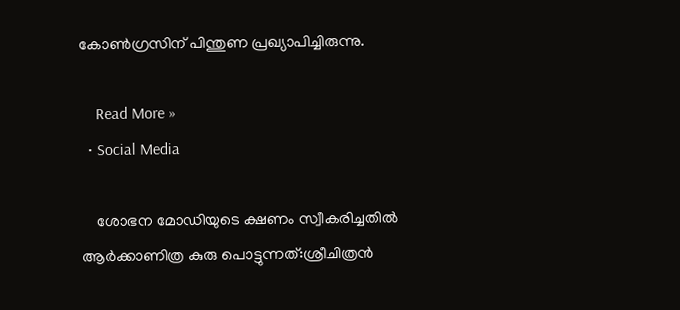കോണ്‍ഗ്രസിന് പിന്തുണ പ്രഖ്യാപിച്ചിരുന്നു.

    Read More »
  • Social Media

    ശോഭന മോഡിയുടെ ക്ഷണം സ്വീകരിച്ചതിൽ ആർക്കാണിത്ര കുരു പൊട്ടുന്നത്:ശ്രീചിത്രൻ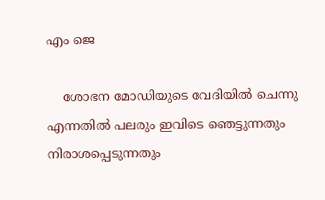എം ജെ

    ശോഭന മോഡിയുടെ വേദിയിൽ ചെന്നു എന്നതിൽ പലരും ഇവിടെ ഞെട്ടുന്നതും നിരാശപ്പെടുന്നതും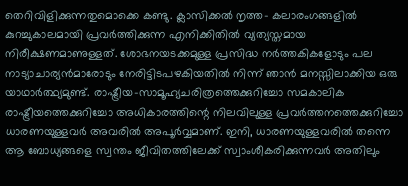തെറിവിളിക്കുന്നതുമൊക്കെ കണ്ടു. ക്ലാസിക്കൽ നൃത്ത- കലാരംഗങ്ങളിൽ കുറച്ചുകാലമായി പ്രവർത്തിക്കുന്ന എനിക്കിതിൽ വ്യത്യസ്തമായ നിരീക്ഷണമാണുള്ളത്. ശോഭനയടക്കമുള്ള പ്രസിദ്ധ നർത്തകികളോടും പല നാട്യാചാര്യൻമാരോടും നേരിട്ടിടപഴകിയതിൽ നിന്ന് ഞാൻ മനസ്സിലാക്കിയ ഒരു യാഥാർത്ഥ്യമുണ്ട്. രാഷ്ട്രീയ-സാമൂഹ്യചരിത്രത്തെക്കുറിച്ചോ സമകാലിക രാഷ്ട്രീയത്തെക്കുറിച്ചോ അധികാരത്തിന്റെ നിലവിലുള്ള പ്രവർത്തനത്തെക്കുറിച്ചോ ധാരണയുള്ളവർ അവരിൽ അപൂർവ്വമാണ്. ഇനി, ധാരണയുള്ളവരിൽ തന്നെ ആ ബോധ്യങ്ങളെ സ്വന്തം ജീവിതത്തിലേക്ക് സ്വാംശീകരിക്കുന്നവർ അതിലും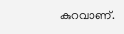കുറവാണ്.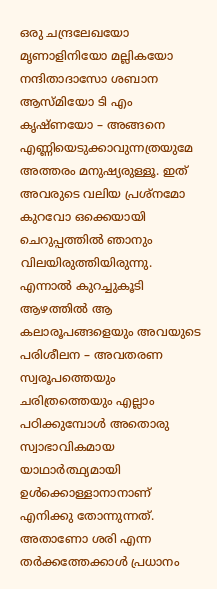ഒരു ചന്ദ്രലേഖയോ മൃണാളിനിയോ മല്ലികയോ നന്ദിതാദാസോ ശബാന ആസ്മിയോ ടി എം കൃഷ്ണയോ – അങ്ങനെ എണ്ണിയെടുക്കാവുന്നത്രയുമേ അത്തരം മനുഷ്യരുള്ളൂ. ഇത് അവരുടെ വലിയ പ്രശ്നമോ കുറവോ ഒക്കെയായി ചെറുപ്പത്തിൽ ഞാനും വിലയിരുത്തിയിരുന്നു. എന്നാൽ കുറച്ചുകൂടി ആഴത്തിൽ ആ കലാരൂപങ്ങളെയും അവയുടെ പരിശീലന – അവതരണ സ്വരൂപത്തെയും ചരിത്രത്തെയും എല്ലാം പഠിക്കുമ്പോൾ അതൊരു സ്വാഭാവികമായ യാഥാർത്ഥ്യമായി ഉൾക്കൊള്ളാനാനാണ് എനിക്കു തോന്നുന്നത്. അതാണോ ശരി എന്ന തർക്കത്തേക്കാൾ പ്രധാനം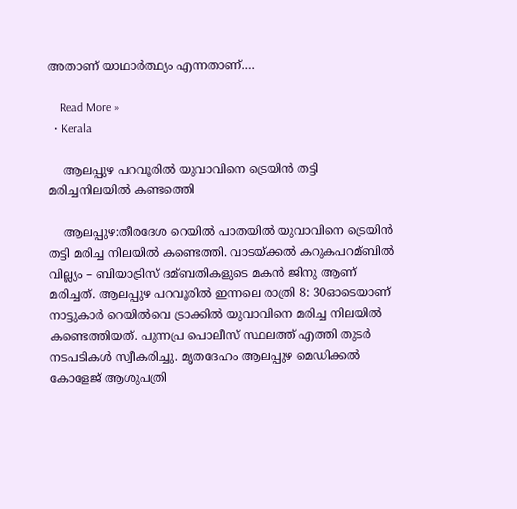അതാണ് യാഥാർത്ഥ്യം എന്നതാണ്.…

    Read More »
  • Kerala

    ആലപ്പുഴ പറവൂരില്‍ യുവാവിനെ ട്രെയിൻ തട്ടി മരിച്ചനിലയിൽ കണ്ടത്തെി

    ആലപ്പുഴ:തീരദേശ റെയില്‍ പാതയില്‍ യുവാവിനെ ട്രെയിന്‍ തട്ടി മരിച്ച നിലയില്‍ കണ്ടെത്തി. വാടയ്ക്കല്‍ കറുകപറമ്ബില്‍ വില്ല്യം – ബിയാട്രിസ് ദമ്ബതികളുടെ മകൻ ജിനു ആണ് മരിച്ചത്. ആലപ്പുഴ പറവൂരില്‍ ഇന്നലെ രാത്രി 8: 30ഓടെയാണ് നാട്ടുകാര്‍ റെയില്‍വെ ട്രാക്കില്‍ യുവാവിനെ മരിച്ച നിലയില്‍ കണ്ടെത്തിയത്. പുന്നപ്ര പൊലീസ് സ്ഥലത്ത് എത്തി തുടര്‍ നടപടികള്‍ സ്വീകരിച്ചു. മൃതദേഹം ആലപ്പുഴ മെഡിക്കല്‍ കോളേജ് ആശുപത്രി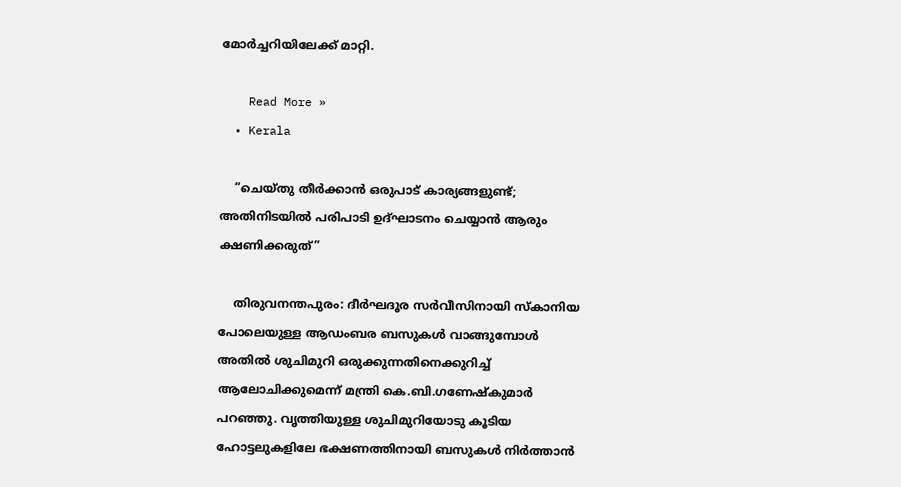മോര്‍ച്ചറിയിലേക്ക് മാറ്റി.

    Read More »
  • Kerala

    ”ചെയ്തു തീര്‍ക്കാന്‍ ഒരുപാട് കാര്യങ്ങളുണ്ട്; അതിനിടയില്‍ പരിപാടി ഉദ്ഘാടനം ചെയ്യാന്‍ ആരും ക്ഷണിക്കരുത്”

    തിരുവനന്തപുരം: ദീര്‍ഘദൂര സര്‍വീസിനായി സ്‌കാനിയ പോലെയുള്ള ആഡംബര ബസുകള്‍ വാങ്ങുമ്പോള്‍ അതില്‍ ശുചിമുറി ഒരുക്കുന്നതിനെക്കുറിച്ച് ആലോചിക്കുമെന്ന് മന്ത്രി കെ.ബി.ഗണേഷ്‌കുമാര്‍ പറഞ്ഞു. വൃത്തിയുള്ള ശുചിമുറിയോടു കൂടിയ ഹോട്ടലുകളിലേ ഭക്ഷണത്തിനായി ബസുകള്‍ നിര്‍ത്താന്‍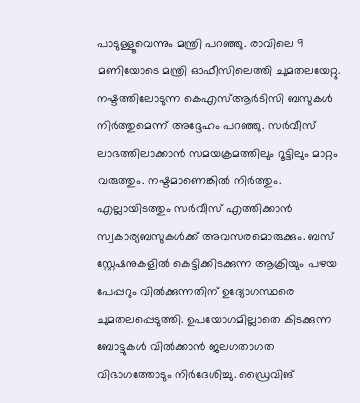പാടുള്ളൂവെന്നും മന്ത്രി പറഞ്ഞു. രാവിലെ 9 മണിയോടെ മന്ത്രി ഓഫീസിലെത്തി ചുമതലയേറ്റു. നഷ്ടത്തിലോടുന്ന കെഎസ്ആര്‍ടിസി ബസുകള്‍ നിര്‍ത്തുമെന്ന് അദ്ദേഹം പറഞ്ഞു. സര്‍വീസ് ലാഭത്തിലാക്കാന്‍ സമയക്രമത്തിലും റൂട്ടിലും മാറ്റം വരുത്തും. നഷ്ടമാണെങ്കില്‍ നിര്‍ത്തും. എല്ലായിടത്തും സര്‍വീസ് എത്തിക്കാന്‍ സ്വകാര്യബസുകള്‍ക്ക് അവസരമൊരുക്കും. ബസ് സ്റ്റേഷനുകളില്‍ കെട്ടിക്കിടക്കുന്ന ആക്രിയും പഴയ പേപ്പറും വില്‍ക്കുന്നതിന് ഉദ്യോഗസ്ഥരെ ചുമതലപ്പെടുത്തി. ഉപയോഗമില്ലാതെ കിടക്കുന്ന ബോട്ടുകള്‍ വില്‍ക്കാന്‍ ജലഗതാഗത വിഭാഗത്തോടും നിര്‍ദേശിച്ചു. ഡ്രൈവിങ്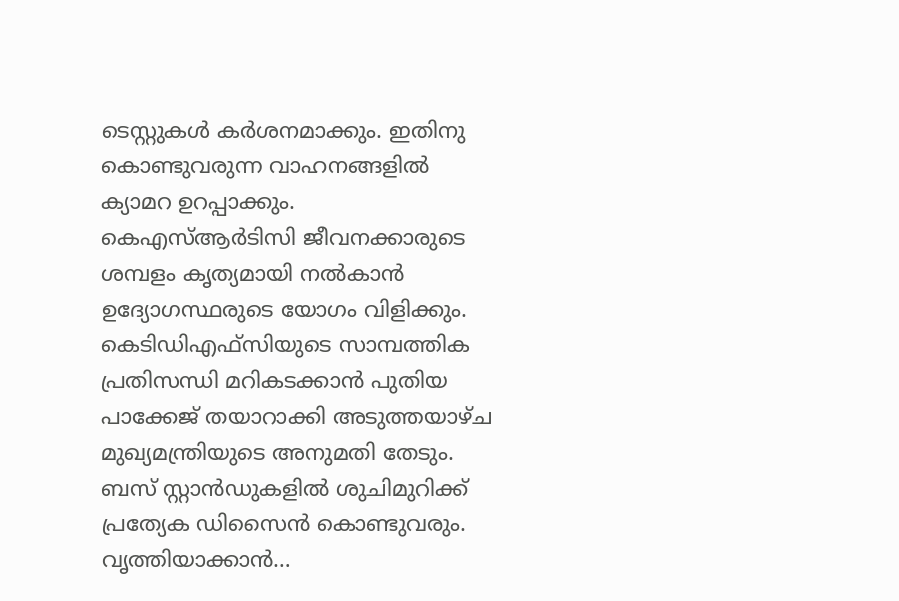ടെസ്റ്റുകള്‍ കര്‍ശനമാക്കും. ഇതിനു കൊണ്ടുവരുന്ന വാഹനങ്ങളില്‍ ക്യാമറ ഉറപ്പാക്കും. കെഎസ്ആര്‍ടിസി ജീവനക്കാരുടെ ശമ്പളം കൃത്യമായി നല്‍കാന്‍ ഉദ്യോഗസ്ഥരുടെ യോഗം വിളിക്കും. കെടിഡിഎഫ്‌സിയുടെ സാമ്പത്തിക പ്രതിസന്ധി മറികടക്കാന്‍ പുതിയ പാക്കേജ് തയാറാക്കി അടുത്തയാഴ്ച മുഖ്യമന്ത്രിയുടെ അനുമതി തേടും. ബസ് സ്റ്റാന്‍ഡുകളില്‍ ശുചിമുറിക്ക് പ്രത്യേക ഡിസൈന്‍ കൊണ്ടുവരും. വൃത്തിയാക്കാന്‍…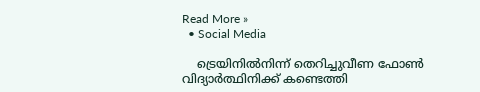Read More »
  • Social Media

    ട്രെയിനില്‍നിന്ന് തെറിച്ചുവീണ ഫോണ്‍ വിദ്യാര്‍ത്ഥിനിക്ക് കണ്ടെത്തി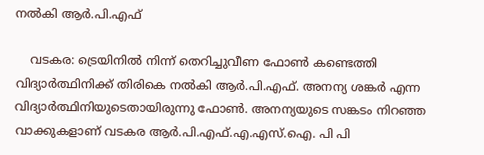നല്‍കി ആര്‍.പി.എഫ്

    വടകര: ട്രെയിനില്‍ നിന്ന് തെറിച്ചുവീണ ഫോണ്‍ കണ്ടെത്തി വിദ്യാര്‍ത്ഥിനിക്ക് തിരികെ നല്‍കി ആര്‍.പി.എഫ്. അനന്യ ശങ്കര്‍ എന്ന വിദ്യാര്‍ത്ഥിനിയുടെതായിരുന്നു ഫോൺ. അനന്യയുടെ സങ്കടം നിറഞ്ഞ വാക്കുകളാണ് വടകര ആര്‍.പി.എഫ്.എ.എസ്.ഐ. പി പി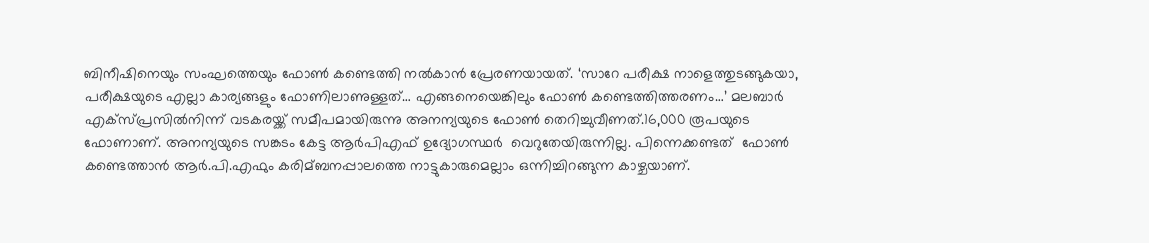ബിനീഷിനെയും സംഘത്തെയും ഫോണ്‍ കണ്ടെത്തി നല്‍കാൻ പ്രേരണയായത്. ‘സാറേ പരീക്ഷ നാളെത്തുടങ്ങുകയാ, പരീക്ഷയുടെ എല്ലാ കാര്യങ്ങളും ഫോണിലാണുള്ളത്… എങ്ങനെയെങ്കിലും ഫോണ്‍ കണ്ടെത്തിത്തരണം…’ മലബാര്‍ എക്‌സ്പ്രസില്‍നിന്ന് വടകരയ്ക്ക് സമീപമായിരുന്നു അനന്യയുടെ ഫോൺ തെറിച്ചുവീണത്.16,000 രൂപയുടെ ഫോണാണ്. അനന്യയുടെ സങ്കടം കേട്ട ആർപിഎഫ് ഉദ്യോഗസ്ഥർ  വെറുതേയിരുന്നില്ല. പിന്നെക്കണ്ടത്  ഫോണ്‍ കണ്ടെത്താന്‍ ആര്‍.പി.എഫും കരിമ്ബനപ്പാലത്തെ നാട്ടുകാരുമെല്ലാം ഒന്നിച്ചിറങ്ങുന്ന കാഴ്ചയാണ്.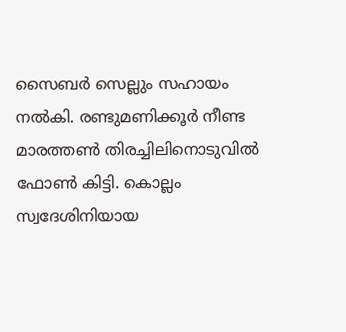സൈബര്‍ സെല്ലും സഹായം നല്‍കി. രണ്ടുമണിക്കൂര്‍ നീണ്ട മാരത്തണ്‍ തിരച്ചിലിനൊടുവില്‍ ഫോണ്‍ കിട്ടി. കൊല്ലം സ്വദേശിനിയായ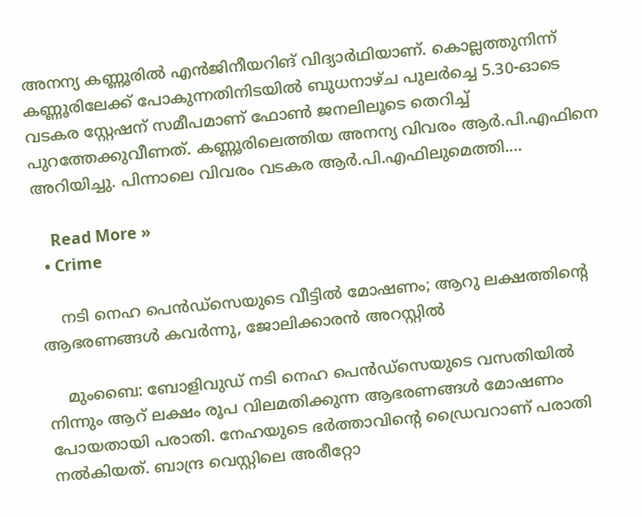അനന്യ കണ്ണൂരില്‍ എന്‍ജിനീയറിങ് വിദ്യാര്‍ഥിയാണ്. കൊല്ലത്തുനിന്ന് കണ്ണൂരിലേക്ക് പോകുന്നതിനിടയിൽ ബുധനാഴ്ച പുലര്‍ച്ചെ 5.30-ഓടെ വടകര സ്റ്റേഷന് സമീപമാണ് ഫോണ്‍ ജനലിലൂടെ തെറിച്ച്‌ പുറത്തേക്കുവീണത്. കണ്ണൂരിലെത്തിയ അനന്യ വിവരം ആര്‍.പി.എഫിനെ അറിയിച്ചു. പിന്നാലെ വിവരം വടകര ആര്‍.പി.എഫിലുമെത്തി.…

    Read More »
  • Crime

    നടി നെഹ പെന്‍ഡ്‌സെയുടെ വീട്ടില്‍ മോഷണം; ആറു ലക്ഷത്തിന്റെ ആഭരണങ്ങള്‍ കവര്‍ന്നു, ജോലിക്കാരന്‍ അറസ്റ്റില്‍

    മുംബൈ: ബോളിവുഡ് നടി നെഹ പെന്‍ഡ്‌സെയുടെ വസതിയില്‍ നിന്നും ആറ് ലക്ഷം രൂപ വിലമതിക്കുന്ന ആഭരണങ്ങള്‍ മോഷണം പോയതായി പരാതി. നേഹയുടെ ഭര്‍ത്താവിന്റെ ഡ്രൈവറാണ് പരാതി നല്‍കിയത്. ബാന്ദ്ര വെസ്റ്റിലെ അരീറ്റോ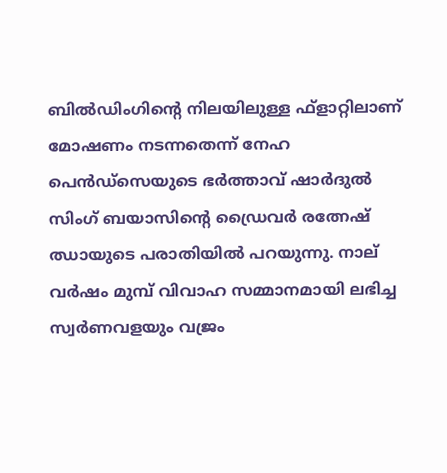ബില്‍ഡിംഗിന്റെ നിലയിലുള്ള ഫ്ളാറ്റിലാണ് മോഷണം നടന്നതെന്ന് നേഹ പെന്‍ഡ്സെയുടെ ഭര്‍ത്താവ് ഷാര്‍ദുല്‍ സിംഗ് ബയാസിന്റെ ഡ്രൈവര്‍ രത്നേഷ് ഝായുടെ പരാതിയില്‍ പറയുന്നു. നാല് വര്‍ഷം മുമ്പ് വിവാഹ സമ്മാനമായി ലഭിച്ച സ്വര്‍ണവളയും വജ്രം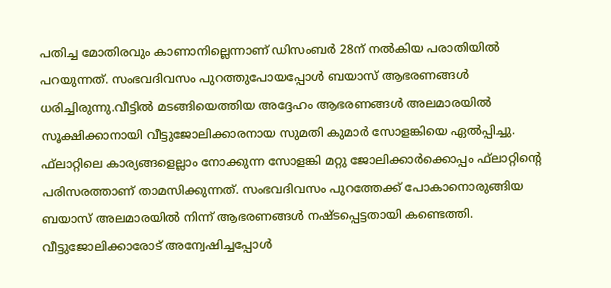പതിച്ച മോതിരവും കാണാനില്ലെന്നാണ് ഡിസംബര്‍ 28ന് നല്‍കിയ പരാതിയില്‍ പറയുന്നത്. സംഭവദിവസം പുറത്തുപോയപ്പോള്‍ ബയാസ് ആഭരണങ്ങള്‍ ധരിച്ചിരുന്നു.വീട്ടില്‍ മടങ്ങിയെത്തിയ അദ്ദേഹം ആഭരണങ്ങള്‍ അലമാരയില്‍ സൂക്ഷിക്കാനായി വീട്ടുജോലിക്കാരനായ സുമതി കുമാര്‍ സോളങ്കിയെ ഏല്‍പ്പിച്ചു. ഫ്‌ലാറ്റിലെ കാര്യങ്ങളെല്ലാം നോക്കുന്ന സോളങ്കി മറ്റു ജോലിക്കാര്‍ക്കൊപ്പം ഫ്‌ലാറ്റിന്റെ പരിസരത്താണ് താമസിക്കുന്നത്. സംഭവദിവസം പുറത്തേക്ക് പോകാനൊരുങ്ങിയ ബയാസ് അലമാരയില്‍ നിന്ന് ആഭരണങ്ങള്‍ നഷ്ടപ്പെട്ടതായി കണ്ടെത്തി. വീട്ടുജോലിക്കാരോട് അന്വേഷിച്ചപ്പോള്‍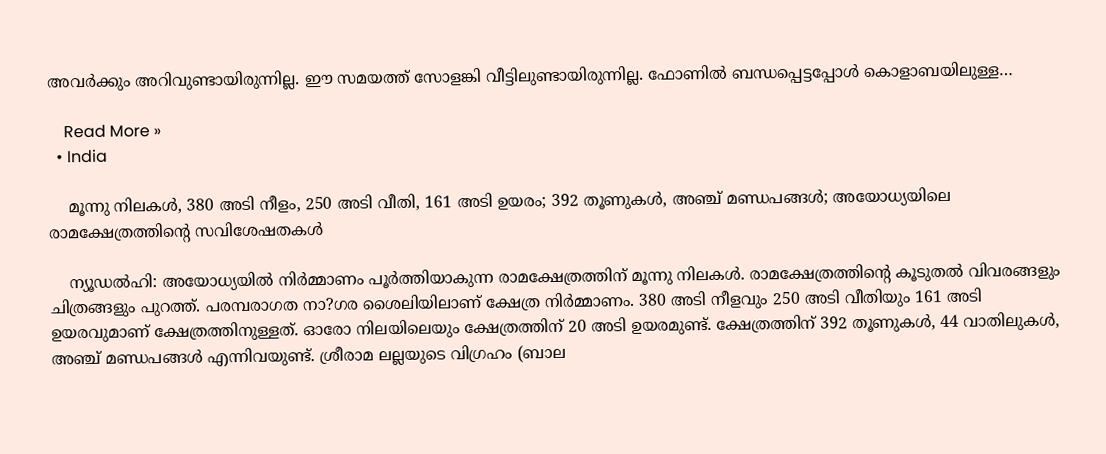അവര്‍ക്കും അറിവുണ്ടായിരുന്നില്ല. ഈ സമയത്ത് സോളങ്കി വീട്ടിലുണ്ടായിരുന്നില്ല. ഫോണില്‍ ബന്ധപ്പെട്ടപ്പോള്‍ കൊളാബയിലുള്ള…

    Read More »
  • India

    മൂന്നു നിലകള്‍, 380 അടി നീളം, 250 അടി വീതി, 161 അടി ഉയരം; 392 തൂണുകള്‍, അഞ്ച് മണ്ഡപങ്ങള്‍; അയോധ്യയിലെ രാമക്ഷേത്രത്തിന്റെ സവിശേഷതകള്‍

    ന്യൂഡല്‍ഹി: അയോധ്യയില്‍ നിര്‍മ്മാണം പൂര്‍ത്തിയാകുന്ന രാമക്ഷേത്രത്തിന് മൂന്നു നിലകള്‍. രാമക്ഷേത്രത്തിന്റെ കൂടുതല്‍ വിവരങ്ങളും ചിത്രങ്ങളും പുറത്ത്. പരമ്പരാഗത നാ?ഗര ശൈലിയിലാണ് ക്ഷേത്ര നിര്‍മ്മാണം. 380 അടി നീളവും 250 അടി വീതിയും 161 അടി ഉയരവുമാണ് ക്ഷേത്രത്തിനുള്ളത്. ഓരോ നിലയിലെയും ക്ഷേത്രത്തിന് 20 അടി ഉയരമുണ്ട്. ക്ഷേത്രത്തിന് 392 തൂണുകള്‍, 44 വാതിലുകള്‍, അഞ്ച് മണ്ഡപങ്ങള്‍ എന്നിവയുണ്ട്. ശ്രീരാമ ലല്ലയുടെ വിഗ്രഹം (ബാല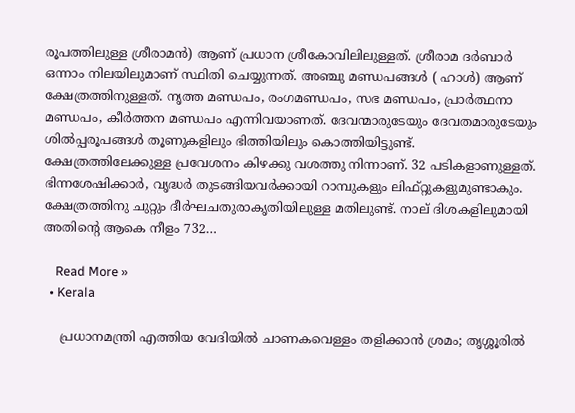രൂപത്തിലുള്ള ശ്രീരാമന്‍) ആണ് പ്രധാന ശ്രീകോവിലിലുള്ളത്. ശ്രീരാമ ദര്‍ബാര്‍ ഒന്നാം നിലയിലുമാണ് സ്ഥിതി ചെയ്യുന്നത്. അഞ്ചു മണ്ഡപങ്ങള്‍ ( ഹാള്‍) ആണ് ക്ഷേത്രത്തിനുള്ളത്. നൃത്ത മണ്ഡപം, രംഗമണ്ഡപം, സഭ മണ്ഡപം, പ്രാര്‍ത്ഥനാ മണ്ഡപം, കീര്‍ത്തന മണ്ഡപം എന്നിവയാണത്. ദേവന്മാരുടേയും ദേവതമാരുടേയും ശില്‍പ്പരൂപങ്ങള്‍ തൂണുകളിലും ഭിത്തിയിലും കൊത്തിയിട്ടുണ്ട്. ക്ഷേത്രത്തിലേക്കുള്ള പ്രവേശനം കിഴക്കു വശത്തു നിന്നാണ്. 32 പടികളാണുള്ളത്. ഭിന്നശേഷിക്കാര്‍, വൃദ്ധര്‍ തുടങ്ങിയവര്‍ക്കായി റാമ്പുകളും ലിഫ്റ്റുകളുമുണ്ടാകും. ക്ഷേത്രത്തിനു ചുറ്റും ദീര്‍ഘചതുരാകൃതിയിലുള്ള മതിലുണ്ട്. നാല് ദിശകളിലുമായി അതിന്റെ ആകെ നീളം 732…

    Read More »
  • Kerala

    പ്രധാനമന്ത്രി എത്തിയ വേദിയില്‍ ചാണകവെള്ളം തളിക്കാന്‍ ശ്രമം; തൃശ്ശൂരില്‍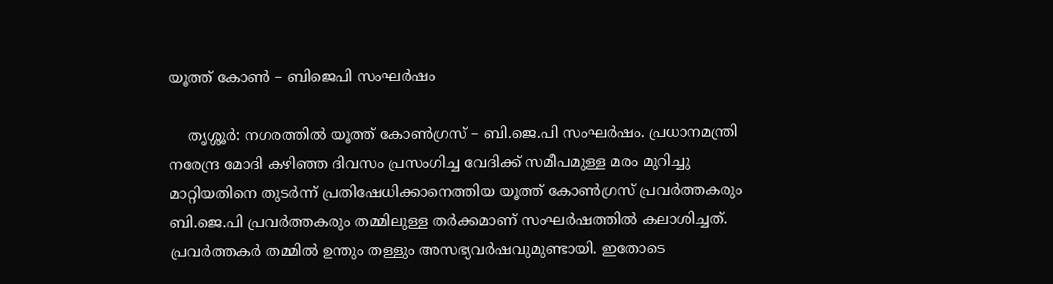യൂത്ത് കോണ്‍ – ബിജെപി സംഘര്‍ഷം

    തൃശ്ശൂര്‍: നഗരത്തില്‍ യൂത്ത് കോണ്‍ഗ്രസ് – ബി.ജെ.പി സംഘര്‍ഷം. പ്രധാനമന്ത്രി നരേന്ദ്ര മോദി കഴിഞ്ഞ ദിവസം പ്രസംഗിച്ച വേദിക്ക് സമീപമുള്ള മരം മുറിച്ചു മാറ്റിയതിനെ തുടര്‍ന്ന് പ്രതിഷേധിക്കാനെത്തിയ യൂത്ത് കോണ്‍ഗ്രസ് പ്രവര്‍ത്തകരും ബി.ജെ.പി പ്രവര്‍ത്തകരും തമ്മിലുള്ള തര്‍ക്കമാണ് സംഘര്‍ഷത്തില്‍ കലാശിച്ചത്. പ്രവര്‍ത്തകര്‍ തമ്മില്‍ ഉന്തും തള്ളും അസഭ്യവര്‍ഷവുമുണ്ടായി. ഇതോടെ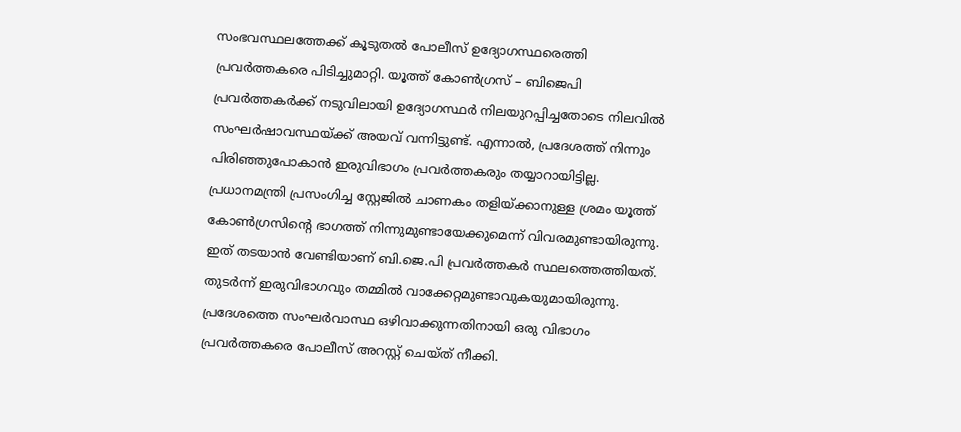സംഭവസ്ഥലത്തേക്ക് കൂടുതല്‍ പോലീസ് ഉദ്യോഗസ്ഥരെത്തി പ്രവര്‍ത്തകരെ പിടിച്ചുമാറ്റി. യൂത്ത് കോണ്‍ഗ്രസ് – ബിജെപി പ്രവര്‍ത്തകര്‍ക്ക് നടുവിലായി ഉദ്യോഗസ്ഥര്‍ നിലയുറപ്പിച്ചതോടെ നിലവില്‍ സംഘര്‍ഷാവസ്ഥയ്ക്ക് അയവ് വന്നിട്ടുണ്ട്. എന്നാല്‍, പ്രദേശത്ത് നിന്നും പിരിഞ്ഞുപോകാന്‍ ഇരുവിഭാഗം പ്രവര്‍ത്തകരും തയ്യാറായിട്ടില്ല. പ്രധാനമന്ത്രി പ്രസംഗിച്ച സ്റ്റേജില്‍ ചാണകം തളിയ്ക്കാനുള്ള ശ്രമം യൂത്ത് കോണ്‍ഗ്രസിന്റെ ഭാഗത്ത് നിന്നുമുണ്ടായേക്കുമെന്ന് വിവരമുണ്ടായിരുന്നു. ഇത് തടയാന്‍ വേണ്ടിയാണ് ബി.ജെ.പി പ്രവര്‍ത്തകര്‍ സ്ഥലത്തെത്തിയത്. തുടര്‍ന്ന് ഇരുവിഭാഗവും തമ്മില്‍ വാക്കേറ്റമുണ്ടാവുകയുമായിരുന്നു. പ്രദേശത്തെ സംഘര്‍വാസ്ഥ ഒഴിവാക്കുന്നതിനായി ഒരു വിഭാഗം പ്രവര്‍ത്തകരെ പോലീസ് അറസ്റ്റ് ചെയ്ത് നീക്കി.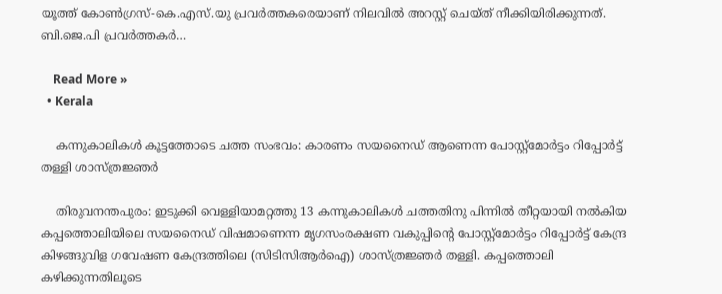യൂത്ത് കോണ്‍ഗ്രസ്-കെ.എസ്.യു പ്രവര്‍ത്തകരെയാണ് നിലവില്‍ അറസ്റ്റ് ചെയ്ത് നീക്കിയിരിക്കുന്നത്. ബി.ജെ.പി പ്രവര്‍ത്തകര്‍…

    Read More »
  • Kerala

    കന്നുകാലികള്‍ കൂട്ടത്തോടെ ചത്ത സംഭവം: കാരണം സയനൈഡ് ആണെന്ന പോസ്റ്റ്‌മോര്‍ട്ടം റിപ്പോര്‍ട്ട് തള്ളി ശാസ്ത്രജ്ഞര്‍

    തിരുവനന്തപുരം: ഇടുക്കി വെള്ളിയാമറ്റത്തു 13 കന്നുകാലികള്‍ ചത്തതിനു പിന്നില്‍ തീറ്റയായി നല്‍കിയ കപ്പത്തൊലിയിലെ സയനൈഡ് വിഷമാണെന്ന മൃഗസംരക്ഷണ വകുപ്പിന്റെ പോസ്റ്റ്‌മോര്‍ട്ടം റിപ്പോര്‍ട്ട് കേന്ദ്ര കിഴങ്ങുവിള ഗവേഷണ കേന്ദ്രത്തിലെ (സിടിസിആര്‍ഐ) ശാസ്ത്രജ്ഞര്‍ തള്ളി. കപ്പത്തൊലി കഴിക്കുന്നതിലൂടെ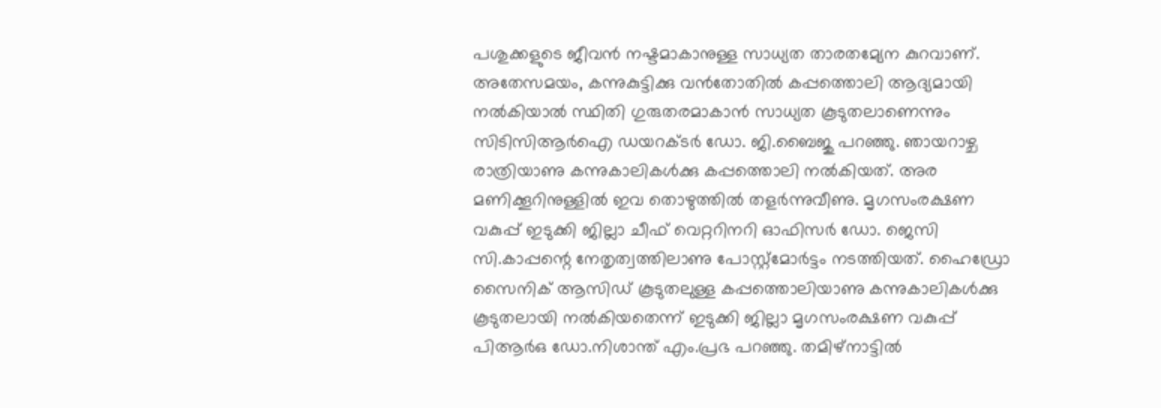പശുക്കളുടെ ജീവന്‍ നഷ്ടമാകാനുള്ള സാധ്യത താരതമ്യേന കുറവാണ്. അതേസമയം, കന്നുകുട്ടിക്കു വന്‍തോതില്‍ കപ്പത്തൊലി ആദ്യമായി നല്‍കിയാല്‍ സ്ഥിതി ഗുരുതരമാകാന്‍ സാധ്യത കൂടുതലാണെന്നും സിടിസിആര്‍ഐ ഡയറക്ടര്‍ ഡോ. ജി.ബൈജു പറഞ്ഞു. ഞായറാഴ്ച രാത്രിയാണു കന്നുകാലികള്‍ക്കു കപ്പത്തൊലി നല്‍കിയത്. അര മണിക്കൂറിനുള്ളില്‍ ഇവ തൊഴുത്തില്‍ തളര്‍ന്നുവീണു. മൃഗസംരക്ഷണ വകുപ്പ് ഇടുക്കി ജില്ലാ ചീഫ് വെറ്ററിനറി ഓഫിസര്‍ ഡോ. ജെസി സി.കാപ്പന്റെ നേതൃത്വത്തിലാണു പോസ്റ്റ്‌മോര്‍ട്ടം നടത്തിയത്. ഹൈഡ്രോ സൈനിക് ആസിഡ് കൂടുതലുള്ള കപ്പത്തൊലിയാണു കന്നുകാലികള്‍ക്കു കൂടുതലായി നല്‍കിയതെന്ന് ഇടുക്കി ജില്ലാ മൃഗസംരക്ഷണ വകുപ്പ് പിആര്‍ഒ ഡോ.നിശാന്ത് എം.പ്രഭ പറഞ്ഞു. തമിഴ്‌നാട്ടില്‍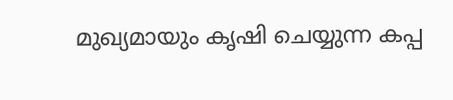മുഖ്യമായും കൃഷി ചെയ്യുന്ന കപ്പ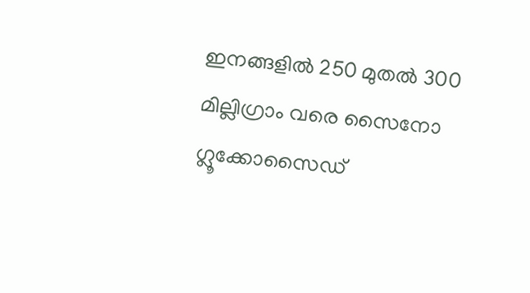ഇനങ്ങളില്‍ 250 മുതല്‍ 300 മില്ലിഗ്രാം വരെ സൈനോ ഗ്ലൂക്കോസൈഡ്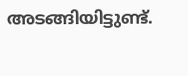അടങ്ങിയിട്ടുണ്ട്.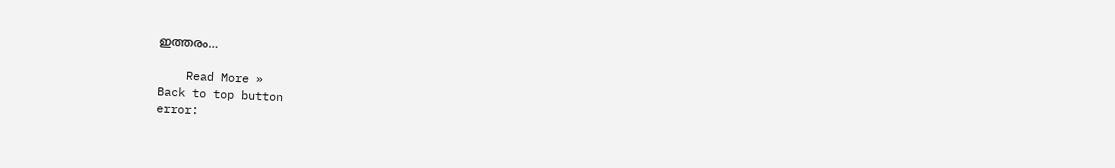ഇത്തരം…

    Read More »
Back to top button
error: